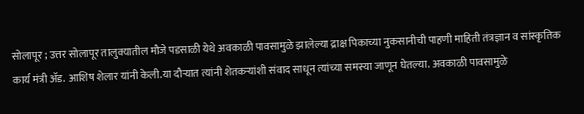सोलापूर ; उत्तर सोलापूर तालुक्यातील मौजे पडसाळी येथे अवकाळी पावसामुळे झालेल्या द्राक्ष पिकाच्या नुकसानीची पाहणी माहिती तंत्रज्ञान व सांस्कृतिक कार्य मंत्री ॲड. आशिष शेलार यांनी केली.या दौऱ्यात त्यांनी शेतकऱ्यांशी संवाद साधून त्यांच्या समस्या जाणून घेतल्या. अवकाळी पावसामुळे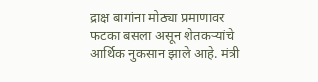द्राक्ष बागांना मोठ्या प्रमाणावर फटका बसला असून शेतकऱ्यांचे आर्थिक नुकसान झाले आहे. मंत्री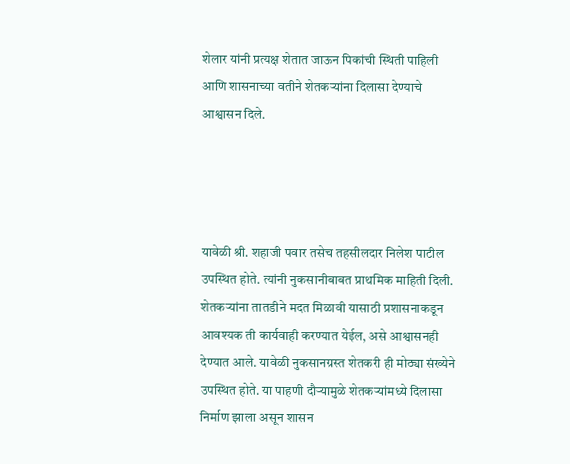शेलार यांनी प्रत्यक्ष शेतात जाऊन पिकांची स्थिती पाहिली आणि शासनाच्या वतीने शेतकऱ्यांना दिलासा देण्याचे आश्वासन दिले.




यावेळी श्री. शहाजी पवार तसेच तहसीलदार निलेश पाटील उपस्थित होते. त्यांनी नुकसानीबाबत प्राथमिक माहिती दिली. शेतकऱ्यांना तातडीने मदत मिळावी यासाठी प्रशासनाकडून आवश्यक ती कार्यवाही करण्यात येईल, असे आश्वासनही देण्यात आले. यावेळी नुकसानग्रस्त शेतकरी ही मोठ्या संख्येने उपस्थित होते. या पाहणी दौऱ्यामुळे शेतकऱ्यांमध्ये दिलासा निर्माण झाला असून शासन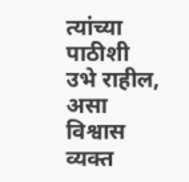त्यांच्या पाठीशी उभे राहील, असा विश्वास व्यक्त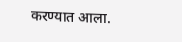करण्यात आला.